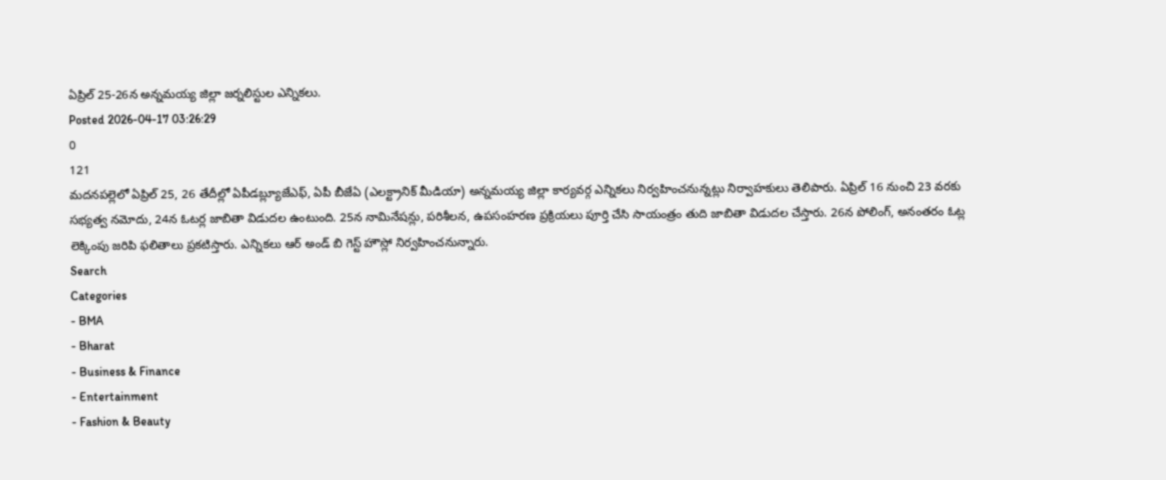ఏప్రిల్ 25-26న అన్నమయ్య జిల్లా జర్నలిస్టుల ఎన్నికలు.
Posted 2026-04-17 03:26:29
0
121
మదనపల్లెలో ఏప్రిల్ 25, 26 తేదీల్లో ఏపీడబ్ల్యూజేఎఫ్, ఏపీ బీజేఏ (ఎలక్ట్రానిక్ మీడియా) అన్నమయ్య జిల్లా కార్యవర్గ ఎన్నికలు నిర్వహించనున్నట్లు నిర్వాహకులు తెలిపారు. ఏప్రిల్ 16 నుంచి 23 వరకు సభ్యత్వ నమోదు, 24న ఓటర్ల జాబితా విడుదల ఉంటుంది. 25న నామినేషన్లు, పరిశీలన, ఉపసంహరణ ప్రక్రియలు పూర్తి చేసి సాయంత్రం తుది జాబితా విడుదల చేస్తారు. 26న పోలింగ్, అనంతరం ఓట్ల లెక్కింపు జరిపి ఫలితాలు ప్రకటిస్తారు. ఎన్నికలు ఆర్ అండ్ బి గెస్ట్ హౌస్లో నిర్వహించనున్నారు.
Search
Categories
- BMA
- Bharat
- Business & Finance
- Entertainment
- Fashion & Beauty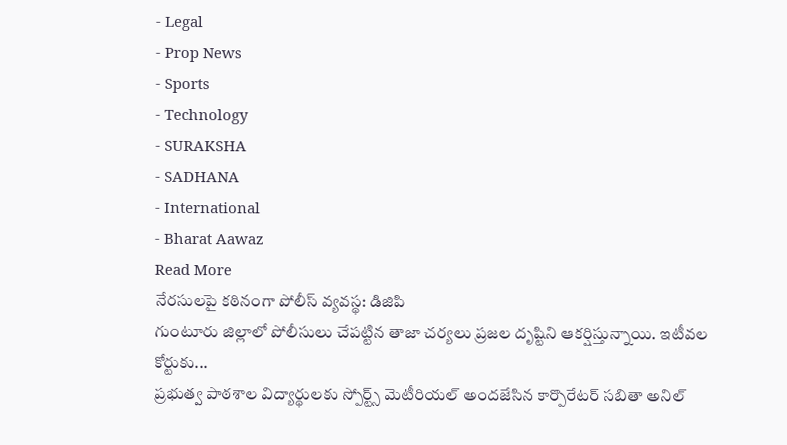- Legal
- Prop News
- Sports
- Technology
- SURAKSHA
- SADHANA
- International
- Bharat Aawaz
Read More
నేరసులపై కఠినంగా పోలీస్ వ్యవస్థ: డిజిపి
గుంటూరు జిల్లాలో పోలీసులు చేపట్టిన తాజా చర్యలు ప్రజల దృష్టిని ఆకర్షిస్తున్నాయి. ఇటీవల కోర్టుకు...
ప్రభుత్వ పాఠశాల విద్యార్థులకు స్పోర్ట్స్ మెటీరియల్ అందజేసిన కార్పొరేటర్ సబితా అనిల్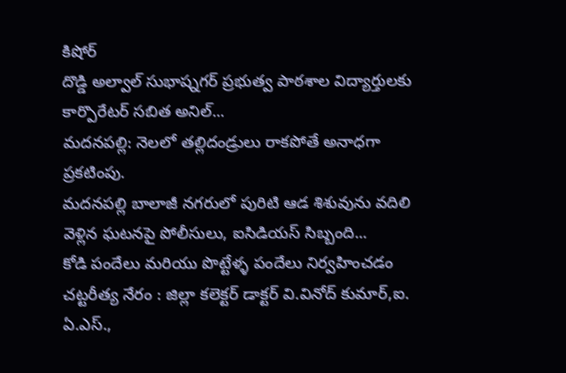కిషోర్
దొడ్డి అల్వాల్ సుభాష్నగర్ ప్రభుత్వ పాఠశాల విద్యార్తులకు కార్పొరేటర్ సబిత అనిల్...
మదనపల్లి: నెలలో తల్లిదండ్రులు రాకపోతే అనాధగా ప్రకటింపు.
మదనపల్లి బాలాజీ నగరులో పురిటి ఆడ శిశువును వదిలి వెళ్లిన ఘటనపై పోలీసులు, ఐసిడియస్ సిబ్బంది...
కోడి పందేలు మరియు పొట్టేళ్ళ పందేలు నిర్వహించడం చట్టరీత్య నేరం : జిల్లా కలెక్టర్ డాక్టర్ వి.వినోద్ కుమార్,ఐ. ఏ.ఎస్.,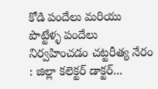కోడి పందేలు మరియు పొట్టేళ్ళ పందేలు నిర్వహించడం చట్టరీత్య నేరం : జిల్లా కలెక్టర్ డాక్టర్...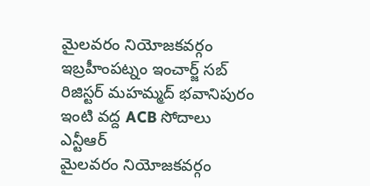మైలవరం నియోజకవర్గం ఇబ్రహీంపట్నం ఇంచార్జ్ సబ్ రిజిస్టర్ మహమ్మద్ భవానిపురం ఇంటి వద్ద ACB సోదాలు
ఎన్టీఆర్
మైలవరం నియోజకవర్గం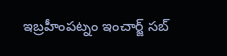ఇబ్రహీంపట్నం ఇంచార్జ్ సబ్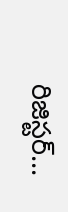రిజిస్టర్...